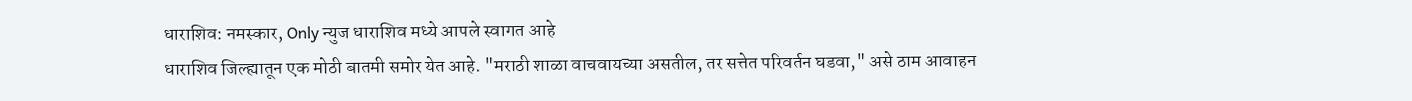धाराशिव: नमस्कार, Only न्युज धाराशिव मध्ये आपले स्वागत आहे
धाराशिव जिल्ह्यातून एक मोठी बातमी समोर येत आहे. "मराठी शाळा वाचवायच्या असतील, तर सत्तेत परिवर्तन घडवा," असे ठाम आवाहन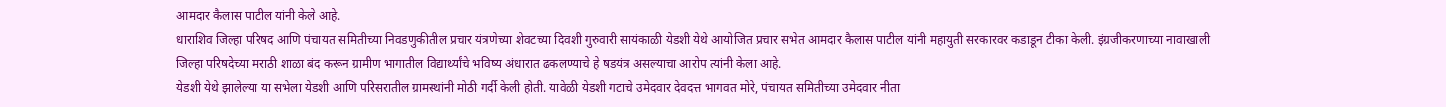आमदार कैलास पाटील यांनी केले आहे.
धाराशिव जिल्हा परिषद आणि पंचायत समितीच्या निवडणुकीतील प्रचार यंत्रणेच्या शेवटच्या दिवशी गुरुवारी सायंकाळी येडशी येथे आयोजित प्रचार सभेत आमदार कैलास पाटील यांनी महायुती सरकारवर कडाडून टीका केली. इंग्रजीकरणाच्या नावाखाली जिल्हा परिषदेच्या मराठी शाळा बंद करून ग्रामीण भागातील विद्यार्थ्यांचे भविष्य अंधारात ढकलण्याचे हे षडयंत्र असल्याचा आरोप त्यांनी केला आहे.
येडशी येथे झालेल्या या सभेला येडशी आणि परिसरातील ग्रामस्थांनी मोठी गर्दी केली होती. यावेळी येडशी गटाचे उमेदवार देवदत्त भागवत मोरे, पंचायत समितीच्या उमेदवार नीता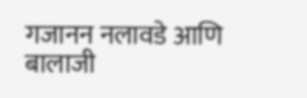गजानन नलावडे आणि बालाजी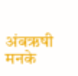अंबऋषी मनके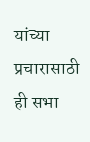यांच्या प्रचारासाठी ही सभा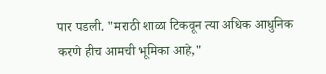पार पडली. "मराठी शाळा टिकवून त्या अधिक आधुनिक करणे हीच आमची भूमिका आहे,"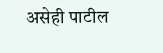असेही पाटील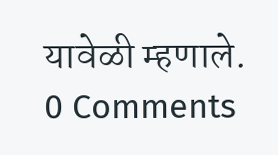यावेळी म्हणाले.
0 Comments